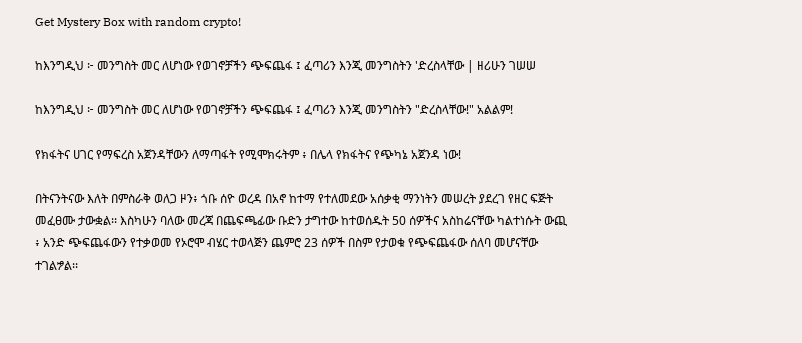Get Mystery Box with random crypto!

ከእንግዲህ ፦ መንግስት መር ለሆነው የወገኖቻችን ጭፍጨፋ ፤ ፈጣሪን እንጂ መንግስትን 'ድረስላቸው | ዘሪሁን ገሠሠ

ከእንግዲህ ፦ መንግስት መር ለሆነው የወገኖቻችን ጭፍጨፋ ፤ ፈጣሪን እንጂ መንግስትን "ድረስላቸው!" አልልም!

የክፋትና ሀገር የማፍረስ አጀንዳቸውን ለማጣፋት የሚሞክሩትም ፥ በሌላ የክፋትና የጭካኔ አጀንዳ ነው!

በትናንትናው እለት በምስራቅ ወለጋ ዞን፥ ጎቡ ሰዮ ወረዳ በአኖ ከተማ የተለመደው አሰቃቂ ማንነትን መሠረት ያደረገ የዘር ፍጅት መፈፀሙ ታውቋል፡፡ እስካሁን ባለው መረጃ በጨፍጫፊው ቡድን ታግተው ከተወሰዱት 50 ሰዎችና አስከሬናቸው ካልተነሱት ውጪ ፥ አንድ ጭፍጨፋውን የተቃወመ የኦሮሞ ብሄር ተወላጅን ጨምሮ 23 ሰዎች በስም የታወቁ የጭፍጨፋው ሰለባ መሆናቸው ተገልፇል፡፡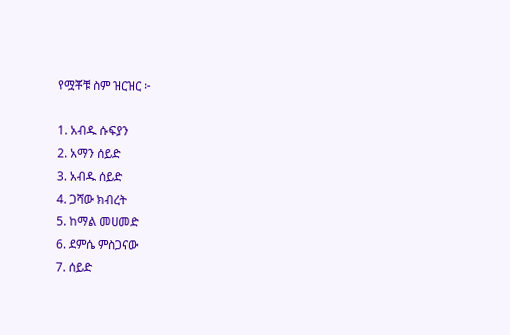የሟቾቹ ስም ዝርዝር ፦

1. አብዱ ሱፍያን
2. አማን ሰይድ
3. አብዱ ሰይድ
4. ጋሻው ክብረት
5. ከማል መሀመድ
6. ደምሴ ምስጋናው
7. ሰይድ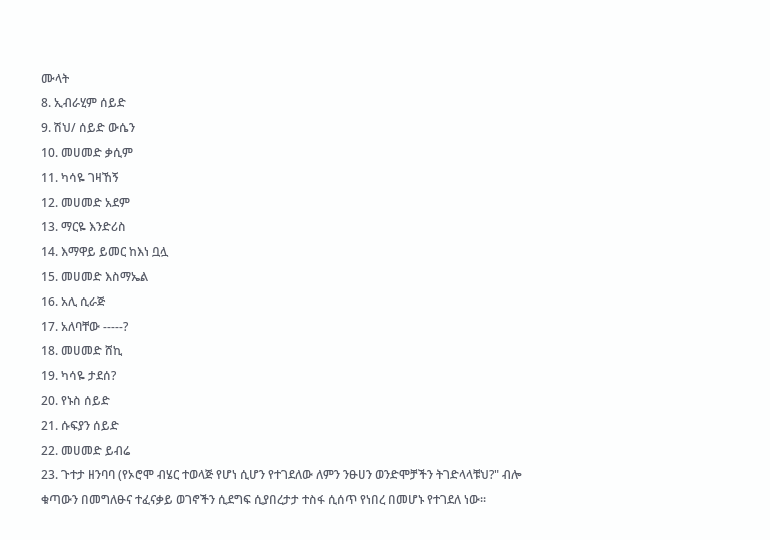ሙላት
8. ኢብራሂም ሰይድ
9. ሽህ/ ሰይድ ውሴን
10. መሀመድ ቃሲም
11. ካሳዬ ገዛኸኝ
12. መሀመድ አደም
13. ማርዬ እንድሪስ
14. እማዋይ ይመር ከእነ ቧሏ
15. መሀመድ እስማኤል
16. አሊ ሲራጅ
17. አለባቸው -----?
18. መሀመድ ሸኪ
19. ካሳዬ ታደሰ?
20. የኑስ ሰይድ
21. ሱፍያን ሰይድ
22. መሀመድ ይብሬ
23. ጉተታ ዘንባባ (የኦሮሞ ብሄር ተወላጅ የሆነ ሲሆን የተገደለው ለምን ንፁሀን ወንድሞቻችን ትገድላላቹህ?" ብሎ ቁጣውን በመግለፁና ተፈናቃይ ወገኖችን ሲደግፍ ሲያበረታታ ተስፋ ሲሰጥ የነበረ በመሆኑ የተገደለ ነው፡፡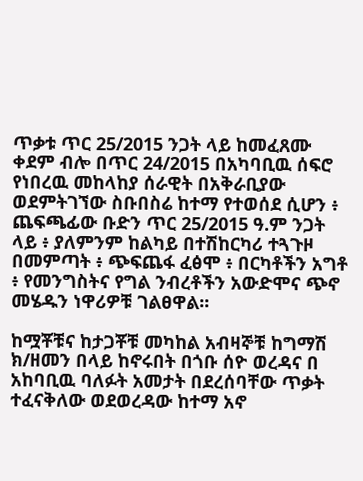ጥቃቱ ጥር 25/2015 ንጋት ላይ ከመፈጸሙ ቀደም ብሎ በጥር 24/2015 በአካባቢዉ ሰፍሮ የነበረዉ መከላከያ ሰራዊት በአቅራቢያው ወደምትገኘው ስቡበስሬ ከተማ የተወሰደ ሲሆን ፥ ጨፍጫፊው ቡድን ጥር 25/2015 ዓ.ም ንጋት ላይ ፥ ያለምንም ከልካይ በተሽከርካሪ ተጓጉዞ በመምጣት ፥ ጭፍጨፋ ፈፅሞ ፥ በርካቶችን አግቶ ፥ የመንግስትና የግል ንብረቶችን አውድሞና ጭኖ መሄዱን ነዋሪዎቹ ገልፀዋል፡፡

ከሟቾቹና ከታጋቾቹ መካከል አብዛኞቹ ከግማሽ ክ/ዘመን በላይ ከኖሩበት በጎቡ ሰዮ ወረዳና በ አከባቢዉ ባለፉት አመታት በደረሰባቸው ጥቃት ተፈናቅለው ወደወረዳው ከተማ አኖ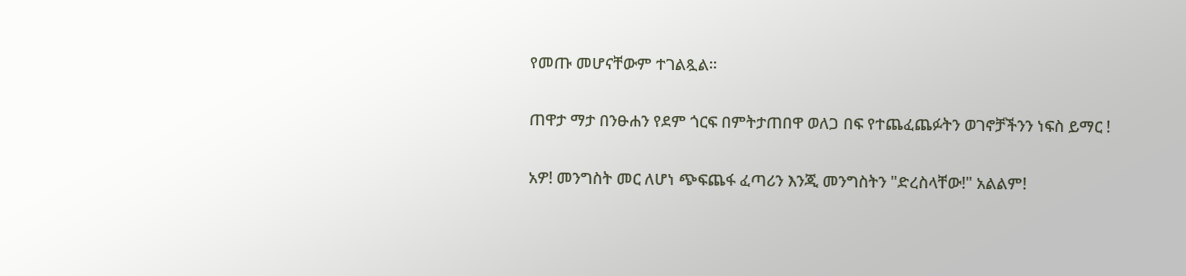የመጡ መሆናቸውም ተገልጿል፡፡

ጠዋታ ማታ በንፁሐን የደም ጎርፍ በምትታጠበዋ ወለጋ በፍ የተጨፈጨፉትን ወገኖቻችንን ነፍስ ይማር !

አዎ! መንግስት መር ለሆነ ጭፍጨፋ ፈጣሪን እንጂ መንግስትን "ድረስላቸው!" አልልም!